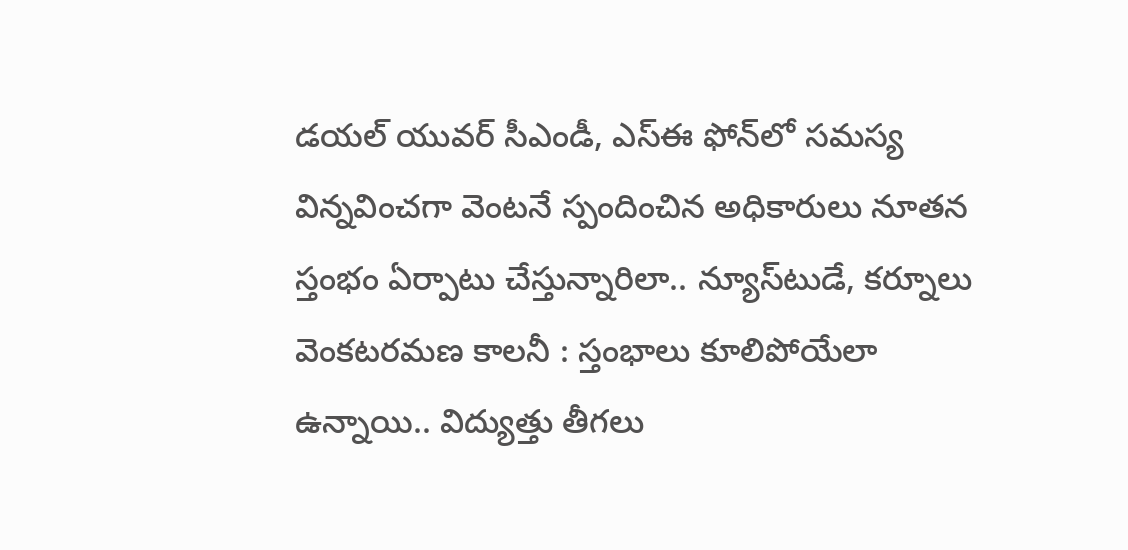డయల్‌ యువర్‌ సీఎండీ, ఎస్‌ఈ ఫోన్‌లో సమస్య విన్నవించగా వెంటనే స్పందించిన అధికారులు నూతన స్తంభం ఏర్పాటు చేస్తున్నారిలా.. న్యూస్‌టుడే, కర్నూలు వెంకటరమణ కాలనీ : స్తంభాలు కూలిపోయేలా ఉన్నాయి.. విద్యుత్తు తీగలు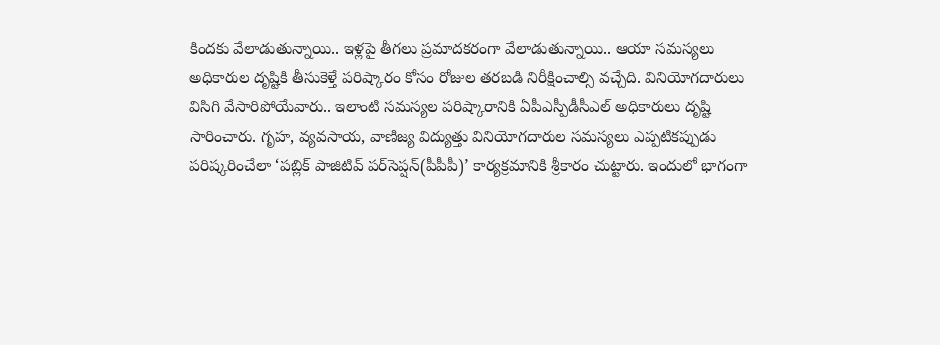కిందకు వేలాడుతున్నాయి.. ఇళ్లపై తీగలు ప్రమాదకరంగా వేలాడుతున్నాయి.. ఆయా సమస్యలు అధికారుల దృష్టికి తీసుకెళ్తే పరిష్కారం కోసం రోజుల తరబడి నిరీక్షించాల్సి వచ్చేది. వినియోగదారులు విసిగి వేసారిపోయేవారు.. ఇలాంటి సమస్యల పరిష్కారానికి ఏపీఎస్పీడీసీఎల్‌ అధికారులు దృష్టి సారించారు. గృహ, వ్యవసాయ, వాణిజ్య విద్యుత్తు వినియోగదారుల సమస్యలు ఎప్పటికప్పుడు పరిష్కరించేలా ‘పబ్లిక్‌ పాజిటివ్‌ పర్‌సెప్షన్‌(పీపీపీ)’ కార్యక్రమానికి శ్రీకారం చుట్టారు. ఇందులో భాగంగా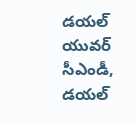డయల్‌ యువర్‌ సీఎండీ, డయల్‌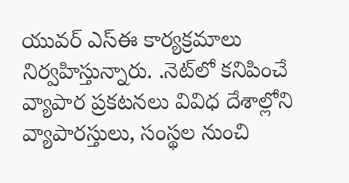యువర్‌ ఎస్‌ఈ కార్యక్రమాలు నిర్వహిస్తున్నారు. .నెట్‌లో కనిపించే వ్యాపార ప్రకటనలు వివిధ దేశాల్లోని వ్యాపారస్తులు, సంస్థల నుంచి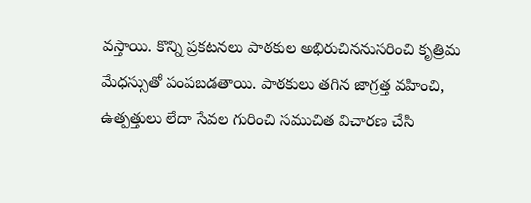వస్తాయి. కొన్ని ప్రకటనలు పాఠకుల అభిరుచిననుసరించి కృత్రిమ మేధస్సుతో పంపబడతాయి. పాఠకులు తగిన జాగ్రత్త వహించి, ఉత్పత్తులు లేదా సేవల గురించి సముచిత విచారణ చేసి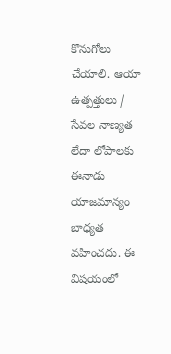కొనుగోలు చేయాలి. ఆయా ఉత్పత్తులు / సేవల నాణ్యత లేదా లోపాలకు ఈనాడు యాజమాన్యం బాధ్యత వహించదు. ఈ విషయంలో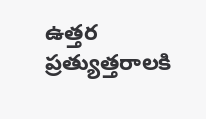ఉత్తర ప్రత్యుత్తరాలకి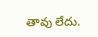తావు లేదు.